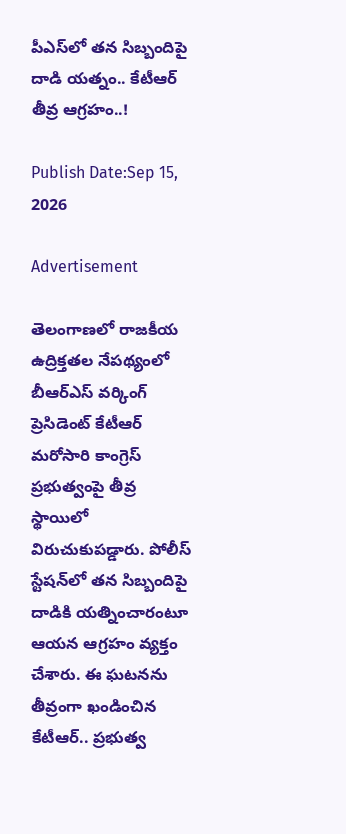పీఎస్‌లో తన సిబ్బందిపై దాడి యత్నం.. కేటీఆర్ తీవ్ర ఆగ్రహం..!

Publish Date:Sep 15, 2026

Advertisement

తెలంగాణలో రాజకీయ ఉద్రిక్తతల నేపథ్యంలో బీఆర్‌ఎస్ వర్కింగ్ ప్రెసిడెంట్ కేటీఆర్ మరోసారి కాంగ్రెస్ ప్రభుత్వంపై తీవ్ర స్థాయిలో విరుచుకుపడ్డారు. పోలీస్ స్టేషన్‌లో తన సిబ్బందిపై దాడికి యత్నించారంటూ ఆయన ఆగ్రహం వ్యక్తం చేశారు. ఈ ఘటనను తీవ్రంగా ఖండించిన కేటీఆర్.. ప్రభుత్వ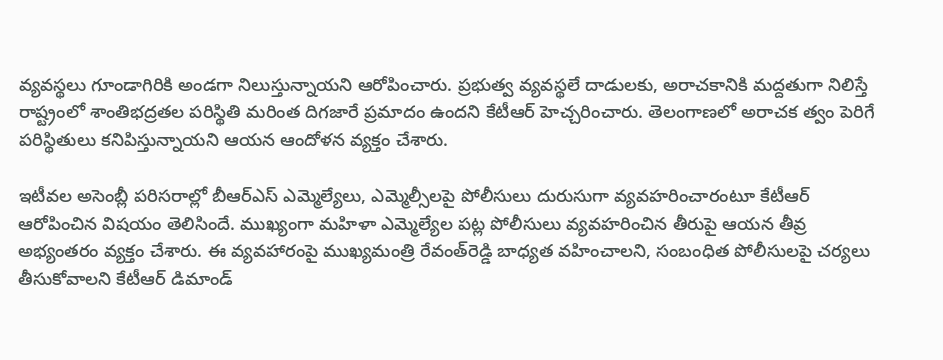వ్యవస్థలు గూండాగిరికి అండగా నిలుస్తున్నాయని ఆరోపించారు. ప్రభుత్వ వ్యవస్థలే దాడులకు, అరాచకానికి మద్దతుగా నిలిస్తే రాష్ట్రంలో శాంతిభద్రతల పరిస్థితి మరింత దిగజారే ప్రమాదం ఉందని కేటీఆర్ హెచ్చరించారు. తెలంగాణలో అరాచక త్వం పెరిగే పరిస్థితులు కనిపిస్తున్నాయని ఆయన ఆందోళన వ్యక్తం చేశారు.

ఇటీవల అసెంబ్లీ పరిసరాల్లో బీఆర్‌ఎస్ ఎమ్మెల్యేలు, ఎమ్మెల్సీలపై పోలీసులు దురుసుగా వ్యవహరించారంటూ కేటీఆర్ ఆరోపించిన విషయం తెలిసిందే. ముఖ్యంగా మహిళా ఎమ్మెల్యేల పట్ల పోలీసులు వ్యవహరించిన తీరుపై ఆయన తీవ్ర అభ్యంతరం వ్యక్తం చేశారు. ఈ వ్యవహారంపై ముఖ్యమంత్రి రేవంత్‌రెడ్డి బాధ్యత వహించాలని, సంబంధిత పోలీసులపై చర్యలు తీసుకోవాలని కేటీఆర్ డిమాండ్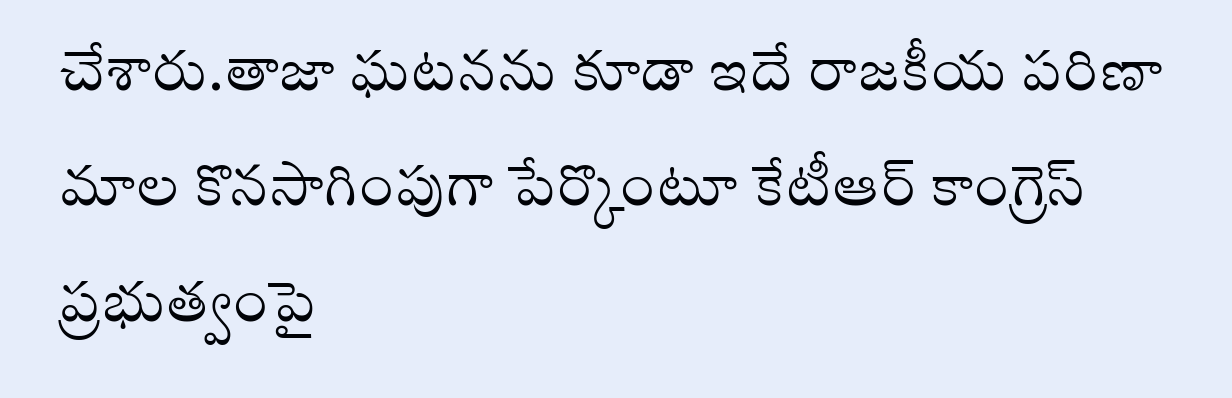చేశారు.తాజా ఘటనను కూడా ఇదే రాజకీయ పరిణా మాల కొనసాగింపుగా పేర్కొంటూ కేటీఆర్ కాంగ్రెస్ ప్రభుత్వంపై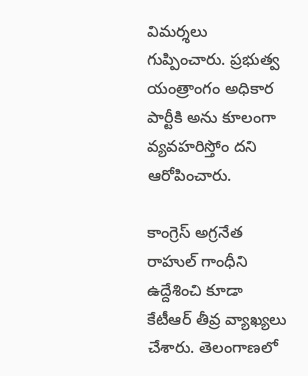విమర్శలు గుప్పించారు. ప్రభుత్వ యంత్రాంగం అధికార పార్టీకి అను కూలంగా వ్యవహరిస్తోం దని ఆరోపించారు.

కాంగ్రెస్ అగ్రనేత రాహుల్ గాంధీని ఉద్దేశించి కూడా కేటీఆర్ తీవ్ర వ్యాఖ్యలు చేశారు. తెలంగాణలో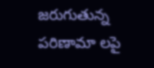జరుగుతున్న పరిణామా లపై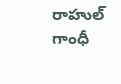రాహుల్ గాంధీ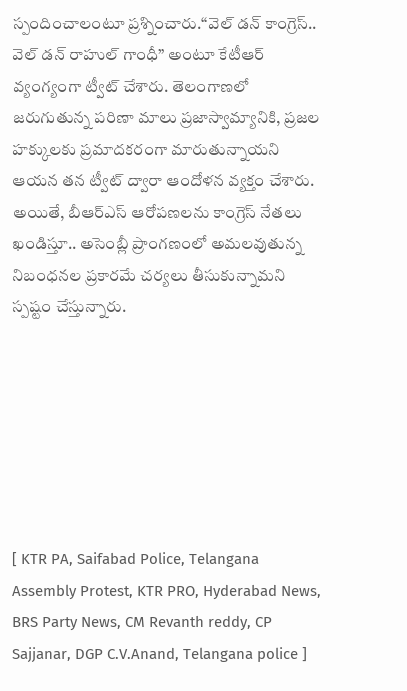స్పందించాలంటూ ప్రశ్నించారు.“వెల్ డన్ కాంగ్రెస్.. వెల్ డన్ రాహుల్ గాంధీ” అంటూ కేటీఆర్ వ్యంగ్యంగా ట్వీట్ చేశారు. తెలంగాణలో జరుగుతున్న పరిణా మాలు ప్రజాస్వామ్యానికి, ప్రజల హక్కులకు ప్రమాదకరంగా మారుతున్నాయని ఆయన తన ట్వీట్ ద్వారా ఆందోళన వ్యక్తం చేశారు. అయితే, బీఆర్‌ఎస్ ఆరోపణలను కాంగ్రెస్ నేతలు ఖండిస్తూ.. అసెంబ్లీ ప్రాంగణంలో అమలవుతున్న నిబంధనల ప్రకారమే చర్యలు తీసుకున్నామని స్పష్టం చేస్తున్నారు.







[ KTR PA, Saifabad Police, Telangana Assembly Protest, KTR PRO, Hyderabad News, BRS Party News, CM Revanth reddy, CP Sajjanar, DGP C.V.Anand, Telangana police ]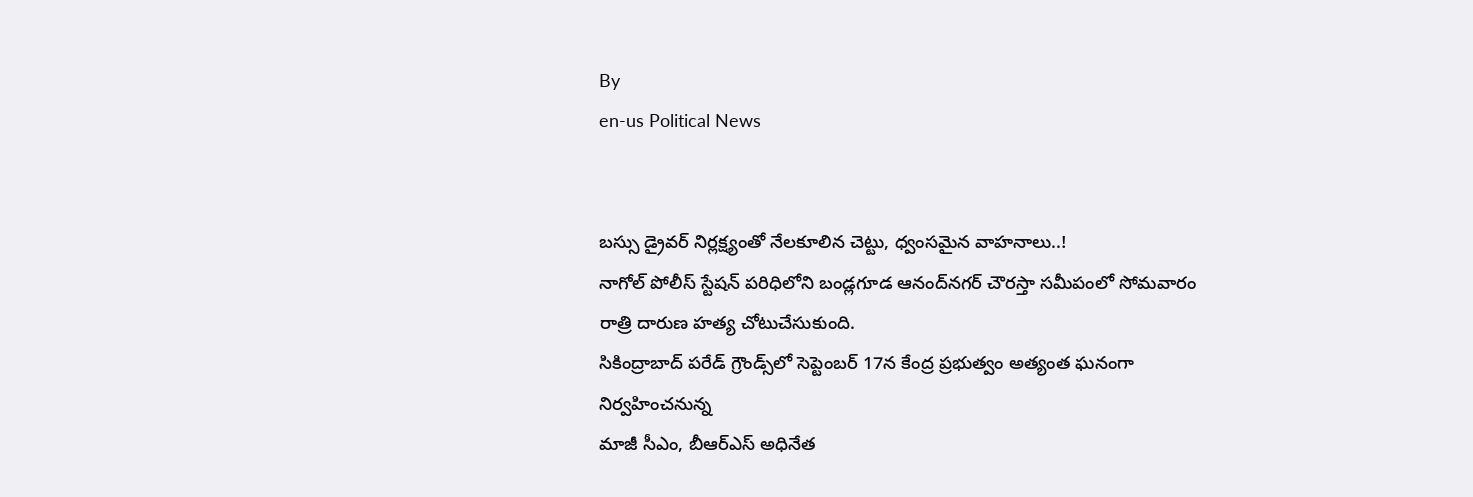By
en-us Political News


బస్సు డ్రైవర్ నిర్లక్ష్యంతో నేలకూలిన చెట్టు, ధ్వంసమైన వాహనాలు..!
నాగోల్‌ పోలీస్‌ స్టేషన్‌ పరిధిలోని బండ్లగూడ ఆనంద్‌నగర్‌ చౌరస్తా సమీపంలో సోమవారం రాత్రి దారుణ హత్య చోటుచేసుకుంది.
సికింద్రాబాద్‌ పరేడ్ గ్రౌండ్స్‌లో సెప్టెంబర్ 17న కేంద్ర ప్రభుత్వం అత్యంత ఘనంగా నిర్వహించనున్న
మాజీ సీఎం, బీఆర్‌ఎస్ అధినేత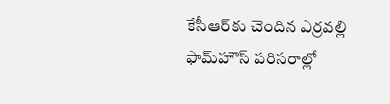కేసీఆర్‌కు చెందిన ఎర్రవల్లి ఫామ్‌హౌస్ పరిసరాల్లో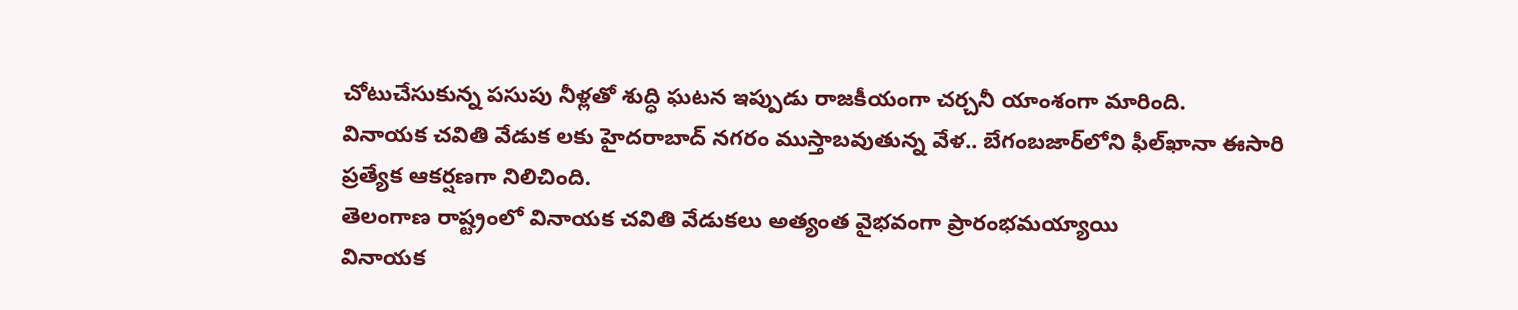చోటుచేసుకున్న పసుపు నీళ్లతో శుద్ధి ఘటన ఇప్పుడు రాజకీయంగా చర్చనీ యాంశంగా మారింది.
వినాయక చవితి వేడుక లకు హైదరాబాద్‌ నగరం ముస్తాబవుతున్న వేళ.. బేగంబజార్‌లోని ఫీల్‌ఖానా ఈసారి ప్రత్యేక ఆకర్షణగా నిలిచింది.
తెలంగాణ రాష్ట్రంలో వినాయక చవితి వేడుకలు అత్యంత వైభవంగా ప్రారంభమయ్యాయి
వినాయక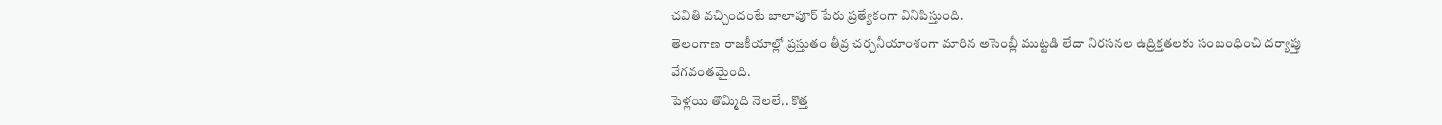చవితి వచ్చిందంటే బాలాపూర్ పేరు ప్రత్యేకంగా వినిపిస్తుంది.
తెలంగాణ రాజకీయాల్లో ప్రస్తుతం తీవ్ర చర్చనీయాంశంగా మారిన అసెంబ్లీ ముట్టడి లేదా నిరసనల ఉద్రిక్తతలకు సంబంధించి దర్యాప్తు వేగవంతమైంది.
పెళ్లయి తొమ్మిది నెలలే.. కొత్త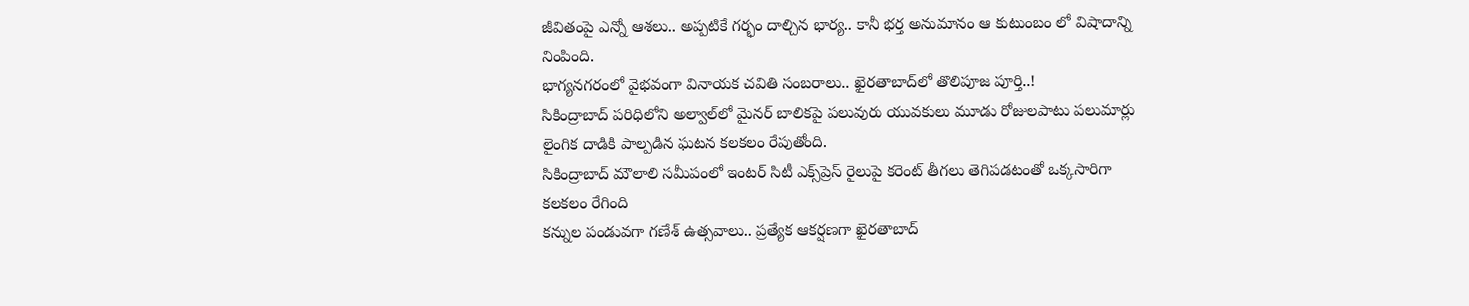జీవితంపై ఎన్నో ఆశలు.. అప్పటికే గర్భం దాల్చిన భార్య.. కానీ భర్త అనుమానం ఆ కుటుంబం లో విషాదాన్ని నింపింది.
భాగ్యనగరంలో వైభవంగా వినాయక చవితి సంబరాలు.. ఖైరతాబాద్‌లో తొలిపూజ పూర్తి..!
సికింద్రాబాద్ పరిధిలోని అల్వాల్‌లో మైనర్ బాలికపై పలువురు యువకులు మూడు రోజులపాటు పలుమార్లు లైంగిక దాడికి పాల్పడిన ఘటన కలకలం రేపుతోంది.
సికింద్రాబాద్ మౌలాలి సమీపంలో ఇంటర్ సిటీ ఎక్స్‌ప్రెస్ రైలుపై కరెంట్ తీగలు తెగిపడటంతో ఒక్కసారిగా కలకలం రేగింది
కన్నుల పండువగా గణేశ్ ఉత్సవాలు.. ప్రత్యేక ఆకర్షణగా ఖైరతాబాద్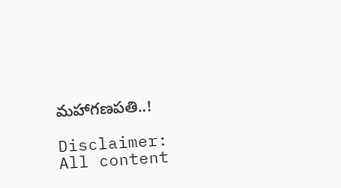మహాగణపతి..!

Disclaimer:
All content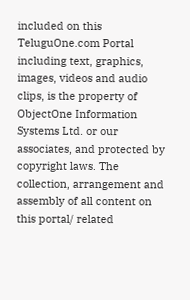included on this TeluguOne.com Portal including text, graphics, images, videos and audio clips, is the property of ObjectOne Information Systems Ltd. or our associates, and protected by copyright laws. The collection, arrangement and assembly of all content on this portal/ related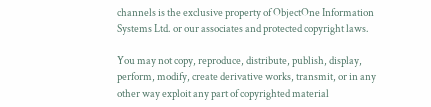channels is the exclusive property of ObjectOne Information Systems Ltd. or our associates and protected copyright laws.

You may not copy, reproduce, distribute, publish, display, perform, modify, create derivative works, transmit, or in any other way exploit any part of copyrighted material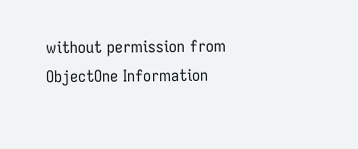without permission from ObjectOne Information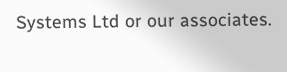Systems Ltd or our associates.